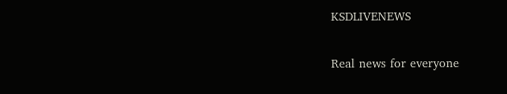KSDLIVENEWS

Real news for everyone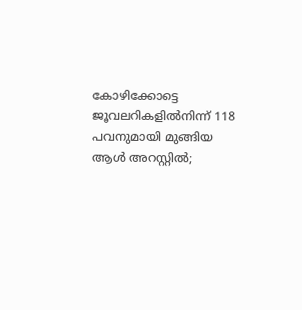കോഴിക്കോട്ടെ ജൂവലറികളിൽനിന്ന് 118 പവനുമായി മുങ്ങിയ ആൾ അറസ്റ്റിൽ;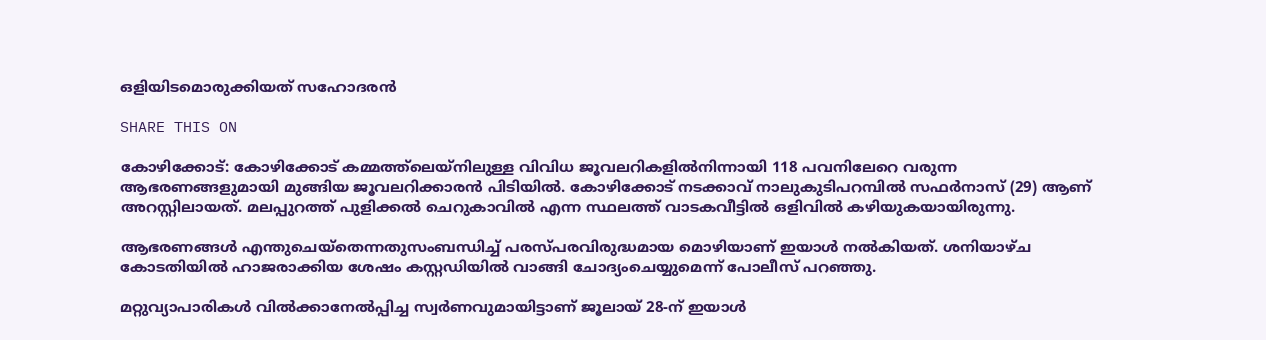ഒളിയിടമൊരുക്കിയത് സഹോദരൻ

SHARE THIS ON

കോഴിക്കോട്: കോഴിക്കോട് കമ്മത്ത്‌ലെയ്‌നിലുള്ള വിവിധ ജൂവലറികളിൽനിന്നായി 118 പവനിലേറെ വരുന്ന ആഭരണങ്ങളുമായി മുങ്ങിയ ജൂവലറിക്കാരൻ പിടിയിൽ. കോഴിക്കോട് നടക്കാവ് നാലുകുടിപറമ്പിൽ സഫർനാസ് (29) ആണ് അറസ്റ്റിലായത്. മലപ്പുറത്ത് പുളിക്കൽ ചെറുകാവിൽ എന്ന സ്ഥലത്ത് വാടകവീട്ടിൽ ഒളിവിൽ കഴിയുകയായിരുന്നു.

ആഭരണങ്ങൾ എന്തുചെയ്തെന്നതുസംബന്ധിച്ച് പരസ്പരവിരുദ്ധമായ മൊഴിയാണ് ഇയാൾ നൽകിയത്. ശനിയാഴ്ച കോടതിയിൽ ഹാജരാക്കിയ ശേഷം കസ്റ്റഡിയിൽ വാങ്ങി ചോദ്യംചെയ്യുമെന്ന് പോലീസ് പറഞ്ഞു.

മറ്റുവ്യാപാരികൾ വിൽക്കാനേൽപ്പിച്ച സ്വർണവുമായിട്ടാണ് ജൂലായ്‌ 28-ന് ഇയാൾ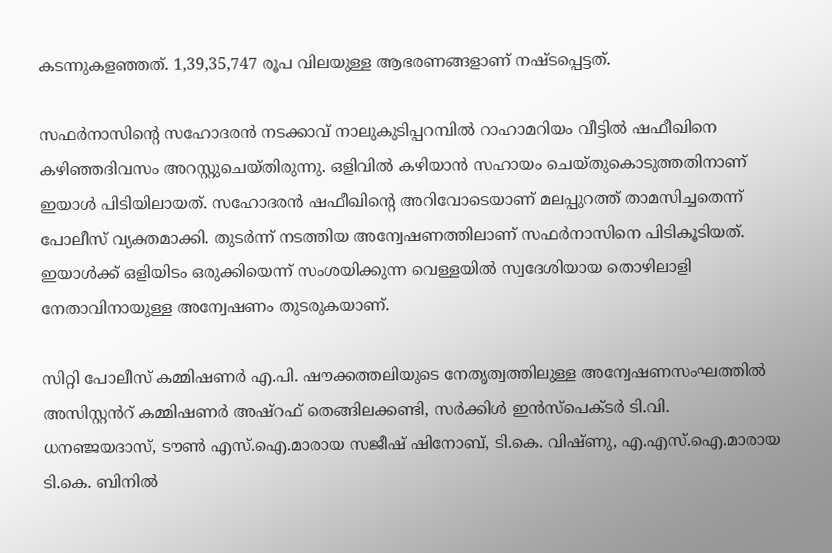കടന്നുകളഞ്ഞത്. 1,39,35,747 രൂപ വിലയുള്ള ആഭരണങ്ങളാണ് നഷ്ടപ്പെട്ടത്.

സഫർനാസിന്റെ സഹോദരൻ നടക്കാവ് നാലുകുടിപ്പറമ്പിൽ റാഹാമറിയം വീട്ടിൽ ഷഫീഖിനെ കഴിഞ്ഞദിവസം അറസ്റ്റുചെയ്തിരുന്നു. ഒളിവിൽ കഴിയാൻ സഹായം ചെയ്തുകൊടുത്തതിനാണ് ഇയാൾ പിടിയിലായത്. സഹോദരൻ ഷഫീഖിന്റെ അറിവോടെയാണ് മലപ്പുറത്ത് താമസിച്ചതെന്ന് പോലീസ് വ്യക്തമാക്കി. തുടർന്ന് നടത്തിയ അന്വേഷണത്തിലാണ് സഫർനാസിനെ പിടികൂടിയത്. ഇയാൾക്ക് ഒളിയിടം ഒരുക്കിയെന്ന് സംശയിക്കുന്ന വെള്ളയിൽ സ്വദേശിയായ തൊഴിലാളി നേതാവിനായുള്ള അന്വേഷണം തുടരുകയാണ്.

സിറ്റി പോലീസ് കമ്മിഷണർ എ.പി. ഷൗക്കത്തലിയുടെ നേതൃത്വത്തിലുള്ള അന്വേഷണസംഘത്തിൽ അസിസ്റ്റൻറ് കമ്മിഷണർ അഷ്‌റഫ് തെങ്ങിലക്കണ്ടി, സർക്കിൾ ഇൻസ്പെക്ടർ ടി.വി. ധനഞ്ജയദാസ്, ടൗൺ എസ്.ഐ.മാരായ സജീഷ് ഷിനോബ്, ടി.കെ. വിഷ്ണു, എ.എസ്.ഐ.മാരായ ടി.കെ. ബിനിൽ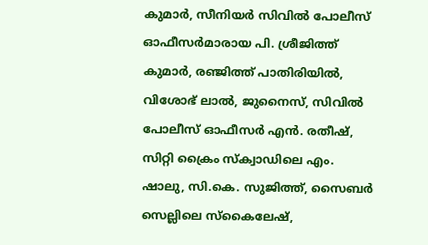കുമാർ, സീനിയർ സിവിൽ പോലീസ് ഓഫീസർമാരായ പി. ശ്രീജിത്ത് കുമാർ, രഞ്ജിത്ത് പാതിരിയിൽ, വിശോഭ് ലാൽ, ജുനൈസ്, സിവിൽ പോലീസ് ഓഫീസർ എൻ. രതീഷ്, സിറ്റി ക്രൈം സ്ക്വാഡിലെ എം. ഷാലു, സി.കെ. സുജിത്ത്, സൈബർ സെല്ലിലെ സ്കൈലേഷ്,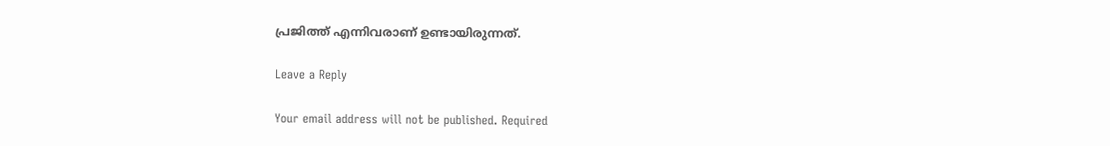പ്രജിത്ത് എന്നിവരാണ് ഉണ്ടായിരുന്നത്.

Leave a Reply

Your email address will not be published. Required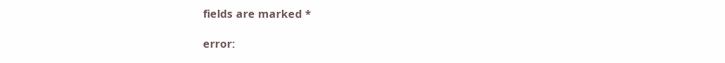fields are marked *

error: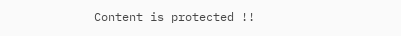Content is protected !!